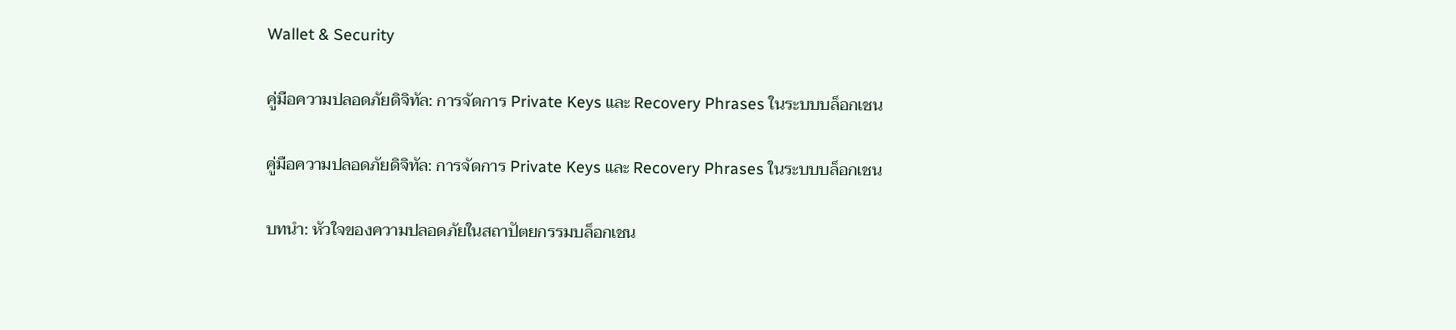Wallet & Security

คู่มือความปลอดภัยดิจิทัล: การจัดการ Private Keys และ Recovery Phrases ในระบบบล็อกเชน

คู่มือความปลอดภัยดิจิทัล: การจัดการ Private Keys และ Recovery Phrases ในระบบบล็อกเชน

บทนำ: หัวใจของความปลอดภัยในสถาปัตยกรรมบล็อกเชน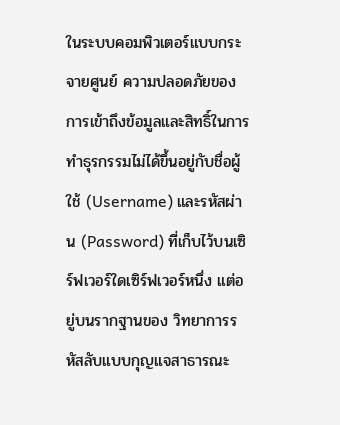ในระบบคอมพิวเตอร์แบบกระจายศูนย์ ความปลอดภัยของการเข้าถึงข้อมูลและสิทธิ์ในการทำธุรกรรมไม่ได้ขึ้นอยู่กับชื่อผู้ใช้ (Username) และรหัสผ่าน (Password) ที่เก็บไว้บนเซิร์ฟเวอร์ใดเซิร์ฟเวอร์หนึ่ง แต่อยู่บนรากฐานของ วิทยาการรหัสลับแบบกุญแจสาธารณะ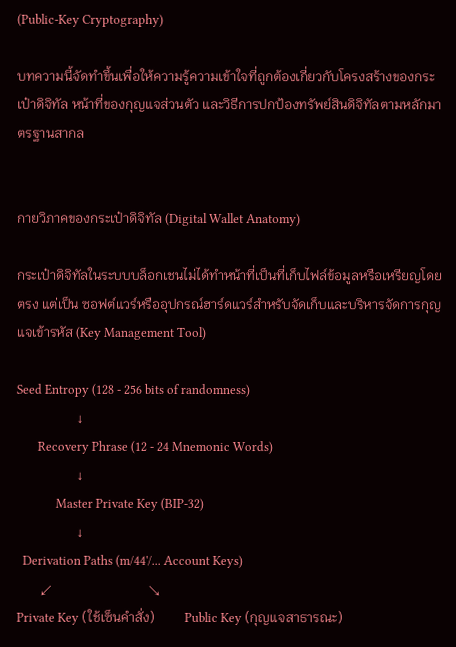(Public-Key Cryptography)

บทความนี้จัดทำขึ้นเพื่อให้ความรู้ความเข้าใจที่ถูกต้องเกี่ยวกับโครงสร้างของกระเป๋าดิจิทัล หน้าที่ของกุญแจส่วนตัว และวิธีการปกป้องทรัพย์สินดิจิทัลตามหลักมาตรฐานสากล


กายวิภาคของกระเป๋าดิจิทัล (Digital Wallet Anatomy)

กระเป๋าดิจิทัลในระบบบล็อกเชนไม่ได้ทำหน้าที่เป็นที่เก็บไฟล์ข้อมูลหรือเหรียญโดยตรง แต่เป็น ซอฟต์แวร์หรืออุปกรณ์ฮาร์ดแวร์สำหรับจัดเก็บและบริหารจัดการกุญแจเข้ารหัส (Key Management Tool)

Seed Entropy (128 - 256 bits of randomness)
                  ↓
       Recovery Phrase (12 - 24 Mnemonic Words)
                  ↓
             Master Private Key (BIP-32)
                  ↓
  Derivation Paths (m/44'/... Account Keys)
       ↙                             ↘
Private Key (ใช้เซ็นคำสั่ง)         Public Key (กุญแจสาธารณะ)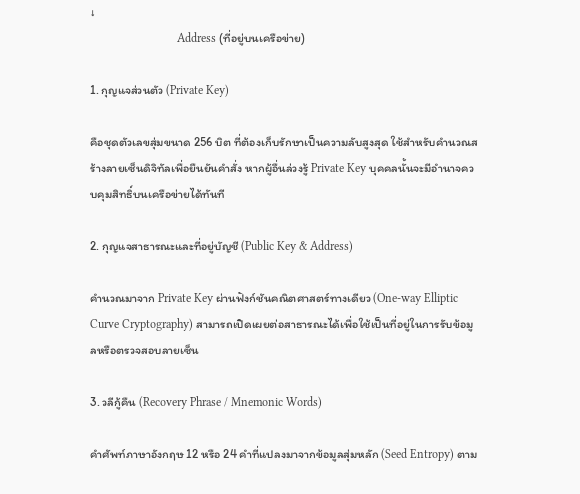↓
                             Address (ที่อยู่บนเครือข่าย)

1. กุญแจส่วนตัว (Private Key)

คือชุดตัวเลขสุ่มขนาด 256 บิต ที่ต้องเก็บรักษาเป็นความลับสูงสุด ใช้สำหรับคำนวณสร้างลายเซ็นดิจิทัลเพื่อยืนยันคำสั่ง หากผู้อื่นล่วงรู้ Private Key บุคคลนั้นจะมีอำนาจควบคุมสิทธิ์บนเครือข่ายได้ทันที

2. กุญแจสาธารณะและที่อยู่บัญชี (Public Key & Address)

คำนวณมาจาก Private Key ผ่านฟังก์ชันคณิตศาสตร์ทางเดียว (One-way Elliptic Curve Cryptography) สามารถเปิดเผยต่อสาธารณะได้เพื่อใช้เป็นที่อยู่ในการรับข้อมูลหรือตรวจสอบลายเซ็น

3. วลีกู้คืน (Recovery Phrase / Mnemonic Words)

คำศัพท์ภาษาอังกฤษ 12 หรือ 24 คำที่แปลงมาจากข้อมูลสุ่มหลัก (Seed Entropy) ตาม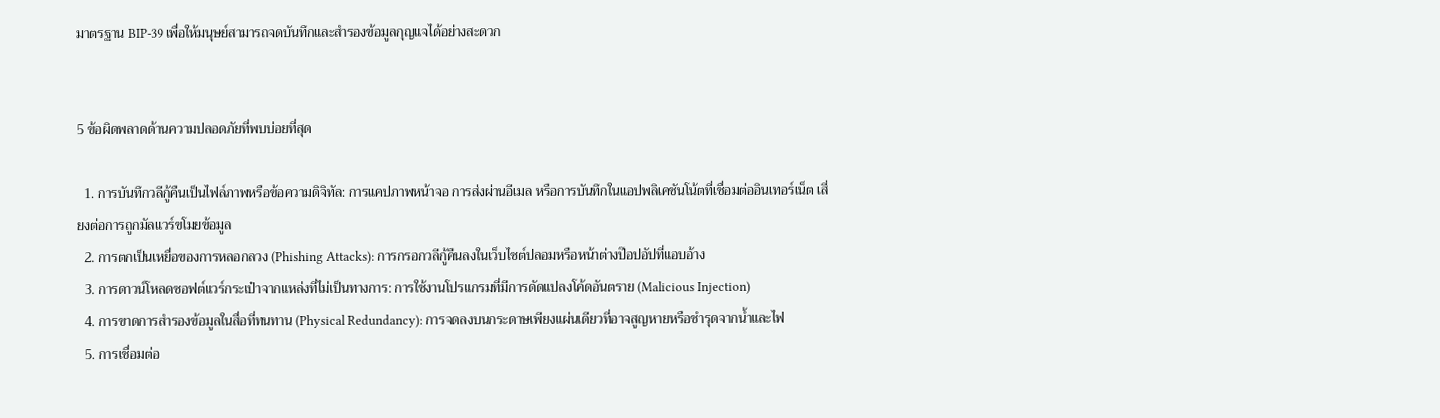มาตรฐาน BIP-39 เพื่อให้มนุษย์สามารถจดบันทึกและสำรองข้อมูลกุญแจได้อย่างสะดวก


5 ข้อผิดพลาดด้านความปลอดภัยที่พบบ่อยที่สุด

  1. การบันทึกวลีกู้คืนเป็นไฟล์ภาพหรือข้อความดิจิทัล: การแคปภาพหน้าจอ การส่งผ่านอีเมล หรือการบันทึกในแอปพลิเคชันโน้ตที่เชื่อมต่ออินเทอร์เน็ต เสี่ยงต่อการถูกมัลแวร์ขโมยข้อมูล
  2. การตกเป็นเหยื่อของการหลอกลวง (Phishing Attacks): การกรอกวลีกู้คืนลงในเว็บไซต์ปลอมหรือหน้าต่างป๊อปอัปที่แอบอ้าง
  3. การดาวน์โหลดซอฟต์แวร์กระเป๋าจากแหล่งที่ไม่เป็นทางการ: การใช้งานโปรแกรมที่มีการดัดแปลงโค้ดอันตราย (Malicious Injection)
  4. การขาดการสำรองข้อมูลในสื่อที่ทนทาน (Physical Redundancy): การจดลงบนกระดาษเพียงแผ่นเดียวที่อาจสูญหายหรือชำรุดจากน้ำและไฟ
  5. การเชื่อมต่อ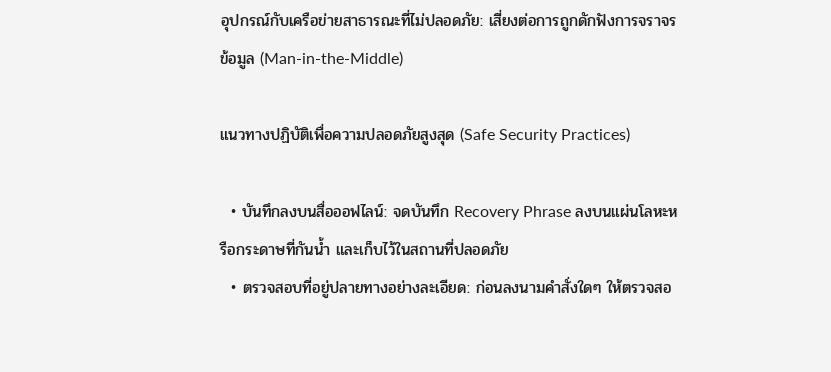อุปกรณ์กับเครือข่ายสาธารณะที่ไม่ปลอดภัย: เสี่ยงต่อการถูกดักฟังการจราจรข้อมูล (Man-in-the-Middle)

แนวทางปฏิบัติเพื่อความปลอดภัยสูงสุด (Safe Security Practices)

  • บันทึกลงบนสื่อออฟไลน์: จดบันทึก Recovery Phrase ลงบนแผ่นโลหะหรือกระดาษที่กันน้ำ และเก็บไว้ในสถานที่ปลอดภัย
  • ตรวจสอบที่อยู่ปลายทางอย่างละเอียด: ก่อนลงนามคำสั่งใดๆ ให้ตรวจสอ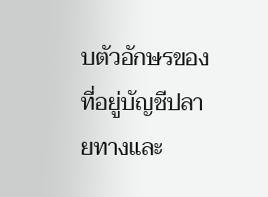บตัวอักษรของที่อยู่บัญชีปลายทางและ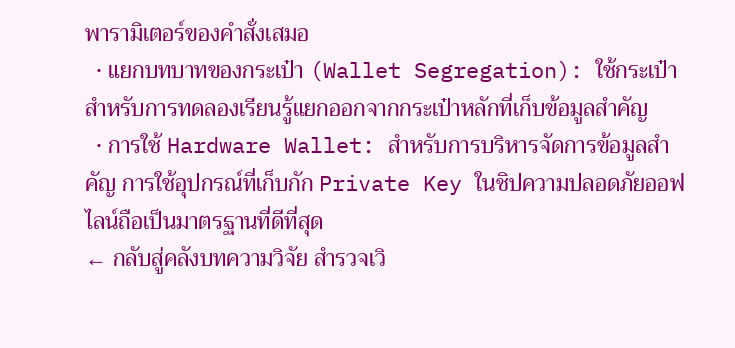พารามิเตอร์ของคำสั่งเสมอ
  • แยกบทบาทของกระเป๋า (Wallet Segregation): ใช้กระเป๋าสำหรับการทดลองเรียนรู้แยกออกจากกระเป๋าหลักที่เก็บข้อมูลสำคัญ
  • การใช้ Hardware Wallet: สำหรับการบริหารจัดการข้อมูลสำคัญ การใช้อุปกรณ์ที่เก็บกัก Private Key ในชิปความปลอดภัยออฟไลน์ถือเป็นมาตรฐานที่ดีที่สุด
← กลับสู่คลังบทความวิจัย สำรวจเวิ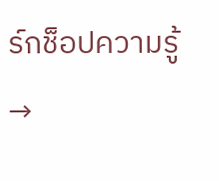ร์กช็อปความรู้ →